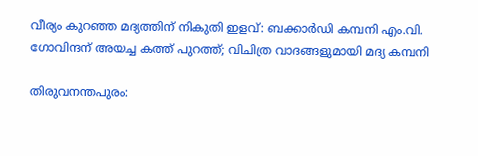വീര്യം കുറഞ്ഞ മദ്യത്തിന് നികുതി ഇളവ്: ബക്കാ‍ർഡി കമ്പനി എം.വി. ഗോവിന്ദന് അയച്ച കത്ത് പുറത്ത്; വിചിത്ര വാദങ്ങളുമായി മദ്യ കമ്പനി

തിരുവനന്തപുരം: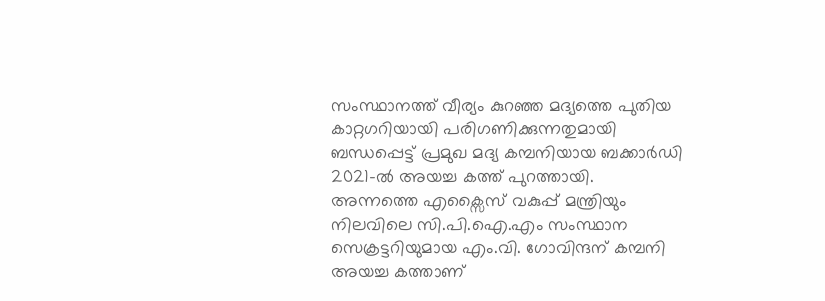സംസ്ഥാനത്ത് വീര്യം കുറഞ്ഞ മദ്യത്തെ പുതിയ കാറ്റഗറിയായി പരിഗണിക്കുന്നതുമായി ബന്ധപ്പെട്ട് പ്രമുഖ മദ്യ കമ്പനിയായ ബക്കാ‍ർഡി 2021-ൽ അയച്ച കത്ത് പുറത്തായി. അന്നത്തെ എക്സൈസ് വകുപ്പ് മന്ത്രിയും നിലവിലെ സി.പി.ഐ.എം സംസ്ഥാന സെക്രട്ടറിയുമായ എം.വി. ഗോവിന്ദന് കമ്പനി അയച്ച കത്താണ്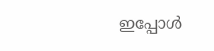ഇപ്പോൾ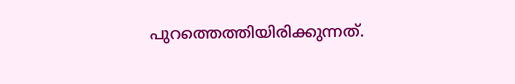പുറത്തെത്തിയിരിക്കുന്നത്.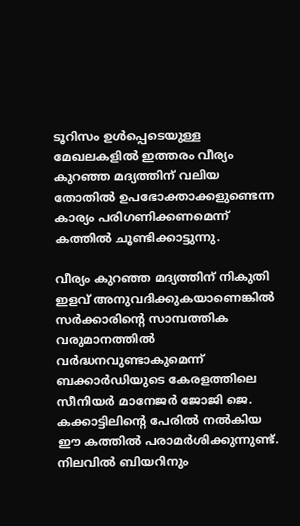ടൂറിസം ഉൾപ്പെടെയുള്ള മേഖലകളിൽ ഇത്തരം വീര്യം കുറഞ്ഞ മദ്യത്തിന് വലിയ തോതിൽ ഉപഭോക്താക്കളുണ്ടെന്ന കാര്യം പരിഗണിക്കണമെന്ന് കത്തിൽ ചൂണ്ടിക്കാട്ടുന്നു.

വീര്യം കുറഞ്ഞ മദ്യത്തിന് നികുതി ഇളവ് അനുവദിക്കുകയാണെങ്കിൽ സർക്കാരിന്റെ സാമ്പത്തിക വരുമാനത്തിൽ വർദ്ധനവുണ്ടാകുമെന്ന് ബക്കാ‍ർഡിയുടെ കേരളത്തിലെ സീനിയർ മാനേജർ ജോജി ജെ. കക്കാട്ടിലിന്റെ പേരിൽ നൽകിയ ഈ കത്തിൽ പരാമർശിക്കുന്നുണ്ട്. നിലവിൽ ബിയറിനും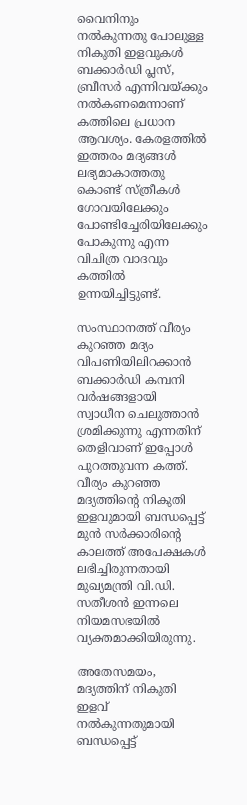വൈനിനും നൽകുന്നതു പോലുള്ള നികുതി ഇളവുകൾ ബക്കാ‍ർഡി പ്ലസ്, ബ്രീസർ എന്നിവയ്ക്കും നൽകണമെന്നാണ് കത്തിലെ പ്രധാന ആവശ്യം. കേരളത്തിൽ ഇത്തരം മദ്യങ്ങൾ ലഭ്യമാകാത്തതു കൊണ്ട് സ്ത്രീകൾ ഗോവയിലേക്കും പോണ്ടിച്ചേരിയിലേക്കും പോകുന്നു എന്ന വിചിത്ര വാദവും കത്തിൽ ഉന്നയിച്ചിട്ടുണ്ട്.

സംസ്ഥാനത്ത് വീര്യം കുറഞ്ഞ മദ്യം വിപണിയിലിറക്കാൻ ബക്കാ‍ർഡി കമ്പനി വർഷങ്ങളായി സ്വാധീന ചെലുത്താൻ ശ്രമിക്കുന്നു എന്നതിന് തെളിവാണ് ഇപ്പോൾ പുറത്തുവന്ന കത്ത്. വീര്യം കുറഞ്ഞ മദ്യത്തിന്റെ നികുതി ഇളവുമായി ബന്ധപ്പെട്ട് മുൻ സർക്കാരിന്റെ കാലത്ത് അപേക്ഷകൾ ലഭിച്ചിരുന്നതായി മുഖ്യമന്ത്രി വി.ഡി. സതീശൻ ഇന്നലെ നിയമസഭയിൽ വ്യക്തമാക്കിയിരുന്നു.

അതേസമയം, മദ്യത്തിന് നികുതി ഇളവ് നൽകുന്നതുമായി ബന്ധപ്പെട്ട്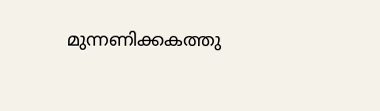മുന്നണിക്കകത്തു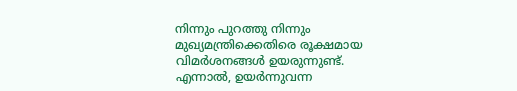നിന്നും പുറത്തു നിന്നും മുഖ്യമന്ത്രിക്കെതിരെ രൂക്ഷമായ വിമർശനങ്ങൾ ഉയരുന്നുണ്ട്. എന്നാൽ, ഉയർന്നുവന്ന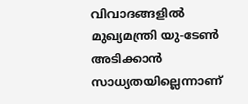വിവാദങ്ങളിൽ മുഖ്യമന്ത്രി യു-ടേൺ അടിക്കാൻ സാധ്യതയില്ലെന്നാണ്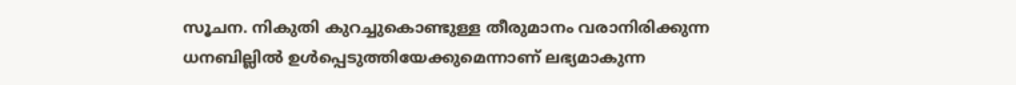സൂചന. നികുതി കുറച്ചുകൊണ്ടുള്ള തീരുമാനം വരാനിരിക്കുന്ന ധനബില്ലിൽ ഉൾപ്പെടുത്തിയേക്കുമെന്നാണ് ലഭ്യമാകുന്ന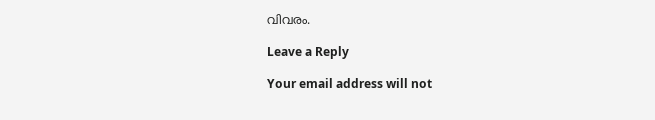വിവരം.

Leave a Reply

Your email address will not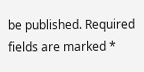be published. Required fields are marked *